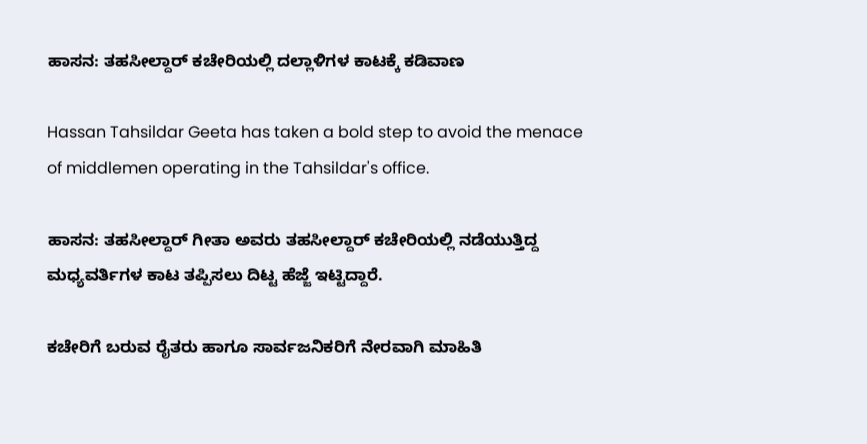ಹಾಸನ: ತಹಸೀಲ್ದಾರ್ ಕಚೇರಿಯಲ್ಲಿ ದಲ್ಲಾಳಿಗಳ ಕಾಟಕ್ಕೆ ಕಡಿವಾಣ

Hassan Tahsildar Geeta has taken a bold step to avoid the menace of middlemen operating in the Tahsildar's office.

ಹಾಸನ: ತಹಸೀಲ್ದಾರ್ ಗೀತಾ ಅವರು ತಹಸೀಲ್ದಾರ್ ಕಚೇರಿಯಲ್ಲಿ ನಡೆಯುತ್ತಿದ್ದ ಮಧ್ಯವರ್ತಿಗಳ ಕಾಟ ತಪ್ಪಿಸಲು ದಿಟ್ಟ ಹೆಜ್ಜೆ ಇಟ್ಟಿದ್ದಾರೆ.

ಕಚೇರಿಗೆ ಬರುವ ರೈತರು ಹಾಗೂ ಸಾರ್ವಜನಿಕರಿಗೆ ನೇರವಾಗಿ ಮಾಹಿತಿ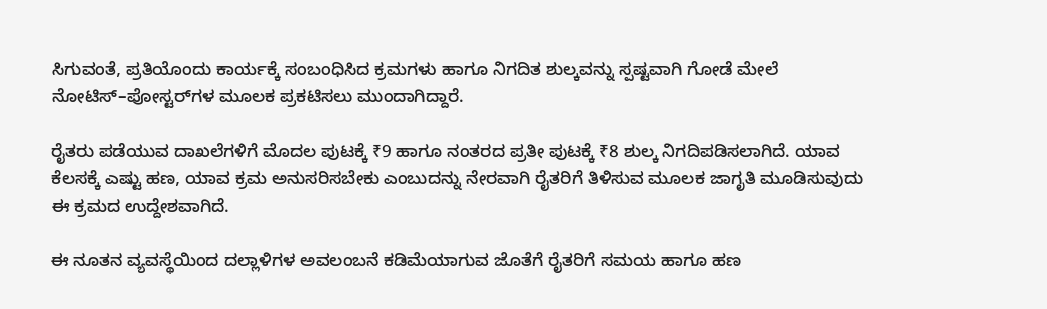ಸಿಗುವಂತೆ, ಪ್ರತಿಯೊಂದು ಕಾರ್ಯಕ್ಕೆ ಸಂಬಂಧಿಸಿದ ಕ್ರಮಗಳು ಹಾಗೂ ನಿಗದಿತ ಶುಲ್ಕವನ್ನು ಸ್ಪಷ್ಟವಾಗಿ ಗೋಡೆ ಮೇಲೆ ನೋಟಿಸ್–ಪೋಸ್ಟರ್‌ಗಳ ಮೂಲಕ ಪ್ರಕಟಿಸಲು ಮುಂದಾಗಿದ್ದಾರೆ.

ರೈತರು ಪಡೆಯುವ ದಾಖಲೆಗಳಿಗೆ ಮೊದಲ ಪುಟಕ್ಕೆ ₹9 ಹಾಗೂ ನಂತರದ ಪ್ರತೀ ಪುಟಕ್ಕೆ ₹8 ಶುಲ್ಕ ನಿಗದಿಪಡಿಸಲಾಗಿದೆ. ಯಾವ ಕೆಲಸಕ್ಕೆ ಎಷ್ಟು ಹಣ, ಯಾವ ಕ್ರಮ ಅನುಸರಿಸಬೇಕು ಎಂಬುದನ್ನು ನೇರವಾಗಿ ರೈತರಿಗೆ ತಿಳಿಸುವ ಮೂಲಕ ಜಾಗೃತಿ ಮೂಡಿಸುವುದು ಈ ಕ್ರಮದ ಉದ್ದೇಶವಾಗಿದೆ.

ಈ ನೂತನ ವ್ಯವಸ್ಥೆಯಿಂದ ದಲ್ಲಾಳಿಗಳ ಅವಲಂಬನೆ ಕಡಿಮೆಯಾಗುವ ಜೊತೆಗೆ ರೈತರಿಗೆ ಸಮಯ ಹಾಗೂ ಹಣ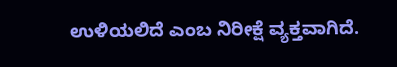ಉಳಿಯಲಿದೆ ಎಂಬ ನಿರೀಕ್ಷೆ ವ್ಯಕ್ತವಾಗಿದೆ.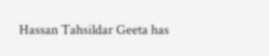Hassan Tahsildar Geeta has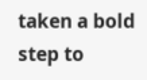taken a bold step to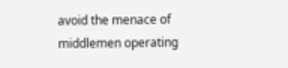avoid the menace of middlemen operating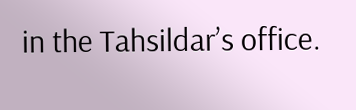in the Tahsildar’s office.